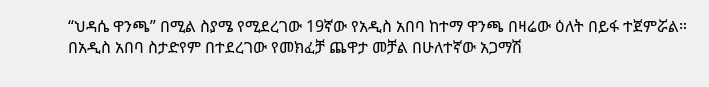“ህዳሴ ዋንጫ” በሚል ስያሜ የሚደረገው 19ኛው የአዲስ አበባ ከተማ ዋንጫ በዛሬው ዕለት በይፋ ተጀምሯል።
በአዲስ አበባ ስታድየም በተደረገው የመክፈቻ ጨዋታ መቻል በሁለተኛው አጋማሽ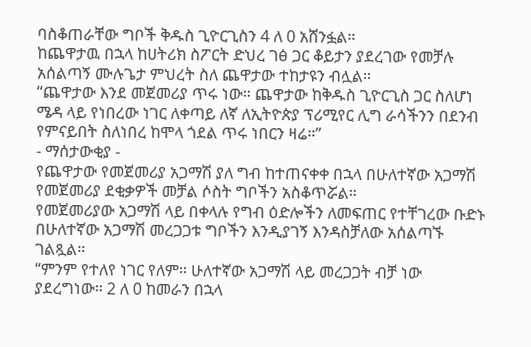ባስቆጠራቸው ግቦች ቅዱስ ጊዮርጊስን 4 ለ 0 አሸንፏል።
ከጨዋታዉ በኋላ ከሀትሪክ ስፖርት ድህረ ገፅ ጋር ቆይታን ያደረገው የመቻሉ አሰልጣኝ ሙሉጌታ ምህረት ስለ ጨዋታው ተከታዩን ብሏል።
“ጨዋታው እንደ መጀመሪያ ጥሩ ነው። ጨዋታው ከቅዱስ ጊዮርጊስ ጋር ስለሆነ ሜዳ ላይ የነበረው ነገር ለቀጣይ ለኛ ለኢትዮጵያ ፕሪሚየር ሊግ ራሳችንን በደንብ የምናይበት ስለነበረ ከሞላ ጎደል ጥሩ ነበርን ዛሬ።”
- ማሰታውቂያ -
የጨዋታው የመጀመሪያ አጋማሽ ያለ ግብ ከተጠናቀቀ በኋላ በሁለተኛው አጋማሽ የመጀመሪያ ደቂቃዎች መቻል ሶስት ግቦችን አስቆጥሯል።
የመጀመሪያው አጋማሽ ላይ በቀላሉ የግብ ዕድሎችን ለመፍጠር የተቸገረው ቡድኑ በሁለተኛው አጋማሽ መረጋጋቱ ግቦችን እንዲያገኝ እንዳስቻለው አሰልጣኙ ገልጿል።
“ምንም የተለየ ነገር የለም። ሁለተኛው አጋማሽ ላይ መረጋጋት ብቻ ነው ያደረግነው። 2 ለ 0 ከመራን በኋላ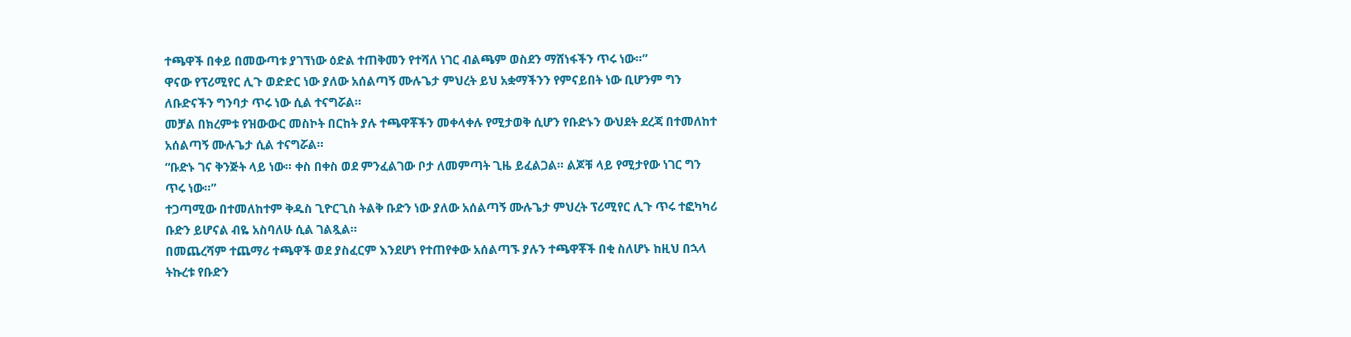ተጫዋች በቀይ በመውጣቱ ያገኘነው ዕድል ተጠቅመን የተሻለ ነገር ብልጫም ወስደን ማሸነፋችን ጥሩ ነው።”
ዋናው የፕሪሚየር ሊጉ ወድድር ነው ያለው አሰልጣኝ ሙሉጌታ ምህረት ይህ አቋማችንን የምናይበት ነው ቢሆንም ግን ለቡድናችን ግንባታ ጥሩ ነው ሲል ተናግሯል።
መቻል በክረምቱ የዝውውር መስኮት በርከት ያሉ ተጫዋቾችን መቀላቀሉ የሚታወቅ ሲሆን የቡድኑን ውህደት ደረጃ በተመለከተ አሰልጣኝ ሙሉጌታ ሲል ተናግሯል።
“ቡድኑ ገና ቅንጅት ላይ ነው። ቀስ በቀስ ወደ ምንፈልገው ቦታ ለመምጣት ጊዜ ይፈልጋል። ልጆቹ ላይ የሚታየው ነገር ግን ጥሩ ነው።”
ተጋጣሚው በተመለከተም ቅዱስ ጊዮርጊስ ትልቅ ቡድን ነው ያለው አሰልጣኝ ሙሉጌታ ምህረት ፕሪሚየር ሊጉ ጥሩ ተፎካካሪ ቡድን ይሆናል ብዬ አስባለሁ ሲል ገልጿል።
በመጨረሻም ተጨማሪ ተጫዋች ወደ ያስፈርም እንደሆነ የተጠየቀው አሰልጣኙ ያሉን ተጫዋቾች በቂ ስለሆኑ ከዚህ በኋላ ትኩረቱ የቡድን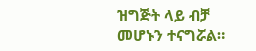ዝግጅት ላይ ብቻ መሆኑን ተናግሯል።